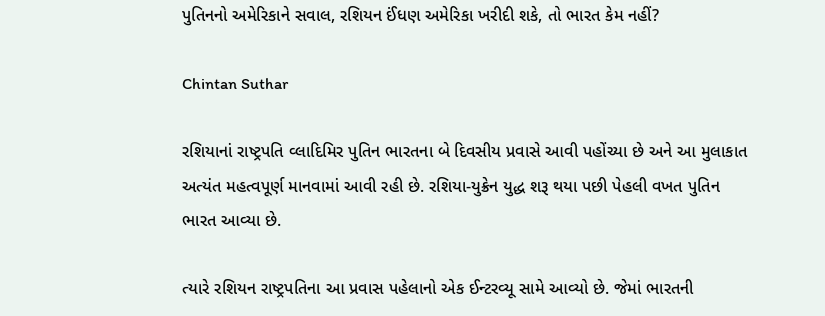પુતિનનો અમેરિકાને સવાલ, રશિયન ઈંધણ અમેરિકા ખરીદી શકે, તો ભારત કેમ નહીં?

Chintan Suthar

રશિયાનાં રાષ્ટ્રપતિ વ્લાદિમિર પુતિન ભારતના બે દિવસીય પ્રવાસે આવી પહોંચ્યા છે અને આ મુલાકાત અત્યંત મહત્વપૂર્ણ માનવામાં આવી રહી છે. રશિયા-યુક્રેન યુદ્ધ શરૂ થયા પછી પેહલી વખત પુતિન ભારત આવ્યા છે.

ત્યારે રશિયન રાષ્ટ્રપતિના આ પ્રવાસ પહેલાનો એક ઈન્ટરવ્યૂ સામે આવ્યો છે. જેમાં ભારતની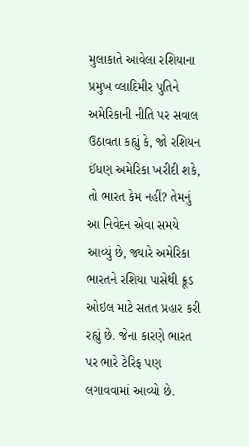મુલાકાતે આવેલા રશિયાના પ્રમુખ વ્લાદિમીર પુતિને અમેરિકાની નીતિ પર સવાલ ઉઠાવતા કહ્યું કે, જો રશિયન ઈંધણ અમેરિકા ખરીદી શકે, તો ભારત કેમ નહીં? તેમનું આ નિવેદન એવા સમયે આવ્યું છે, જ્યારે અમેરિકા ભારતને રશિયા પાસેથી ક્રૂડ ઓઇલ માટે સતત પ્રહાર કરી રહ્યું છે. જેના કારણે ભારત પર ભારે ટેરિફ પણ લગાવવામાં આવ્યો છે.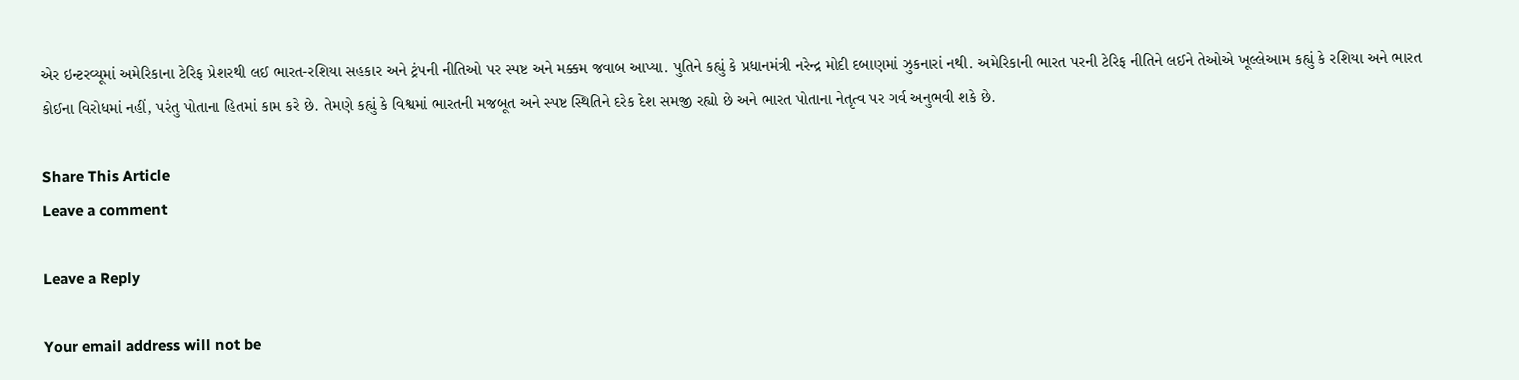એર ઇન્ટરવ્યૂમાં અમેરિકાના ટેરિફ પ્રેશરથી લઈ ભારત-રશિયા સહકાર અને ટ્રંપની નીતિઓ પર સ્પષ્ટ અને મક્કમ જવાબ આપ્યા. પુતિને કહ્યું કે પ્રધાનમંત્રી નરેન્દ્ર મોદી દબાણમાં ઝુકનારાં નથી. અમેરિકાની ભારત પરની ટેરિફ નીતિને લઈને તેઓએ ખૂલ્લેઆમ કહ્યું કે રશિયા અને ભારત કોઈના વિરોધમાં નહીં, પરંતુ પોતાના હિતમાં કામ કરે છે. તેમણે કહ્યું કે વિશ્વમાં ભારતની મજબૂત અને સ્પષ્ટ સ્થિતિને દરેક દેશ સમજી રહ્યો છે અને ભારત પોતાના નેતૃત્વ પર ગર્વ અનુભવી શકે છે.

Share This Article
Leave a comment

Leave a Reply

Your email address will not be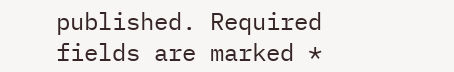published. Required fields are marked *